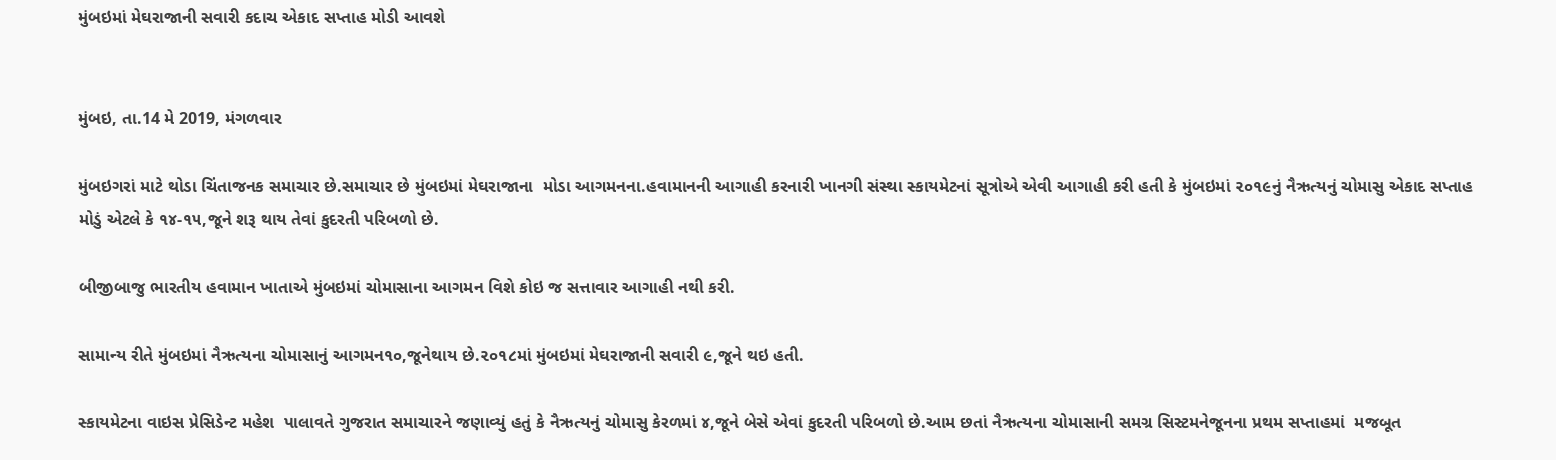મુંબઇમાં મેઘરાજાની સવારી કદાચ એકાદ સપ્તાહ મોડી આવશે


મુંબઇ, તા.14 મે 2019, મંગળવાર

મુંબઇગરાં માટે થોડા ચિંતાજનક સમાચાર છે.સમાચાર છે મુંબઇમાં મેઘરાજાના  મોડા આગમનના.હવામાનની આગાહી કરનારી ખાનગી સંસ્થા સ્કાયમેટનાં સૂત્રોએ એવી આગાહી કરી હતી કે મુંબઇમાં ૨૦૧૯નું નૈઋત્યનું ચોમાસુ એકાદ સપ્તાહ મોડું એટલે કે ૧૪-૧૫,જૂને શરૂ થાય તેવાં કુદરતી પરિબળો છે.

બીજીબાજુ ભારતીય હવામાન ખાતાએ મુંબઇમાં ચોમાસાના આગમન વિશે કોઇ જ સત્તાવાર આગાહી નથી કરી.

સામાન્ય રીતે મુંબઇમાં નૈઋત્યના ચોમાસાનું આગમન૧૦,જૂનેથાય છે.૨૦૧૮માં મુંબઇમાં મેઘરાજાની સવારી ૯,જૂને થઇ હતી.

સ્કાયમેટના વાઇસ પ્રેસિડેન્ટ મહેશ  પાલાવતે ગુજરાત સમાચારને જણાવ્યું હતું કે નૈઋત્યનું ચોમાસુ કેરળમાં ૪,જૂને બેસે એવાં કુદરતી પરિબળો છે.આમ છતાં નૈઋત્યના ચોમાસાની સમગ્ર સિસ્ટમનેજૂનના પ્રથમ સપ્તાહમાં  મજબૂત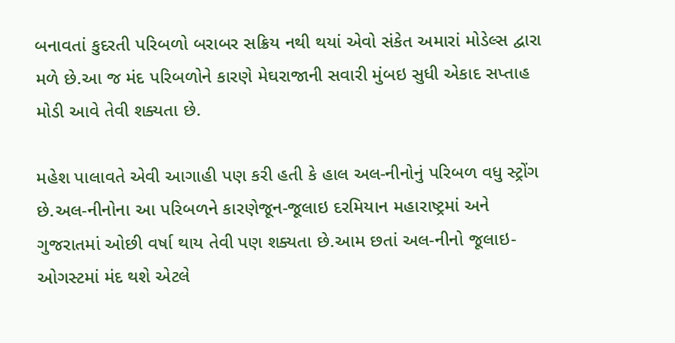બનાવતાં કુદરતી પરિબળો બરાબર સક્રિય નથી થયાં એવો સંકેત અમારાં મોડેલ્સ દ્વારા મળે છે.આ જ મંદ પરિબળોને કારણે મેઘરાજાની સવારી મુંબઇ સુધી એકાદ સપ્તાહ મોડી આવે તેવી શક્યતા છે.

મહેશ પાલાવતે એવી આગાહી પણ કરી હતી કે હાલ અલ-નીનોનું પરિબળ વધુ સ્ટ્રોંગ છે.અલ-નીનોના આ પરિબળને કારણેજૂન-જૂલાઇ દરમિયાન મહારાષ્ટ્રમાં અને ગુજરાતમાં ઓછી વર્ષા થાય તેવી પણ શક્યતા છે.આમ છતાં અલ-નીનો જૂલાઇ-ઓગસ્ટમાં મંદ થશે એટલે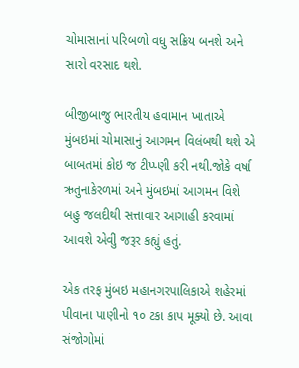ચોમાસાનાં પરિબળો વધુ સક્રિય બનશે અને સારો વરસાદ થશે.

બીજીબાજુ ભારતીય હવામાન ખાતાએ મુંબઇમાં ચોમાસાનું આગમન વિલંબથી થશે એ બાબતમાં કોઇ જ ટીપ્પ્ણી કરી નથી.જોકે વર્ષા ઋતુનાકેરળમાં અને મુંબઇમાં આગમન વિશે બહુ જલદીથી સત્તાવાર આગાહી કરવામાં આવશે એવીું જરૂર કહ્યું હતું.

એક તરફ મુંબઇ મહાનગરપાલિકાએ શહેરમાં પીવાના પાણીનો ૧૦ ટકા કાપ મૂક્યો છે. આવા સંજોગોમાં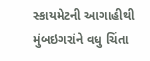સ્કાયમેટની આગાહીથી મુંબઇગરાંને વધુ ચિંતા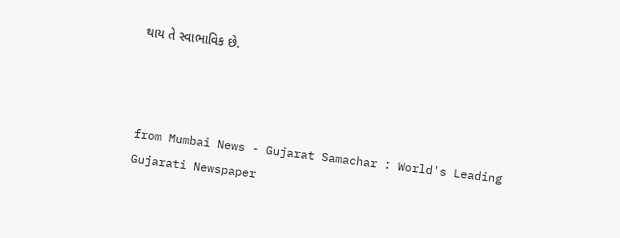થાય તે સ્વાભાવિક છે.



from Mumbai News - Gujarat Samachar : World's Leading Gujarati Newspaper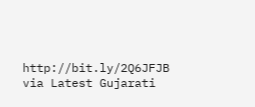http://bit.ly/2Q6JFJB
via Latest Gujarati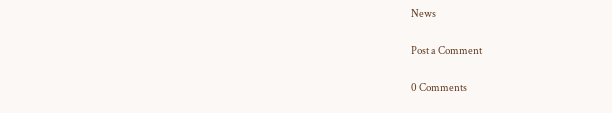News

Post a Comment

0 Comments